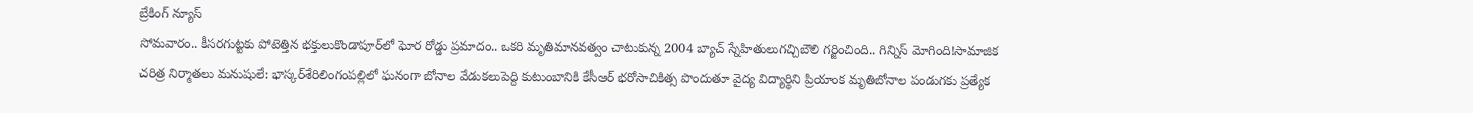బ్రేకింగ్ న్యూస్
సోమవారం.. కీసరగుట్టకు పోటెత్తిన భక్తులుకొండాపూర్‌లో ఘోర రోడ్డు ప్రమాదం.. ఒకరి మృతిమానవత్వం చాటుకున్న 2004 బ్యాచ్‌ స్నేహితులుగచ్చిబౌలి గర్జించింది.. గిన్నిస్‌ మోగింది!సామాజిక చరిత్ర నిర్మాతలు మనుషులే: భాస్కర్‌శేరిలింగంపల్లిలో ఘనంగా బోనాల వేడుకలుపెద్ది కుటుంబానికి కేసీఆర్‌ భరోసాచికిత్స పొందుతూ వైద్య విద్యార్థిని ప్రియాంక మృతిబోనాల పండుగకు ప్రత్యేక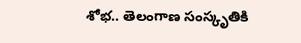శోభ.. తెలంగాణ సంస్కృతికి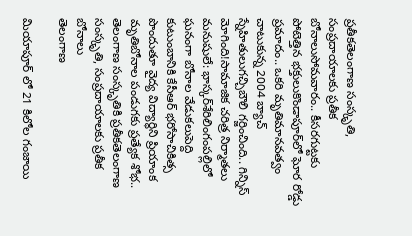ప్రతీకతెలంగాణ సంస్కృతి, సంప్రదాయాలకు ప్రతీక బోనాలుసోమవారం.. కీసరగుట్టకు పోటెత్తిన భక్తులుకొండాపూర్‌లో ఘోర రోడ్డు ప్రమాదం.. ఒకరి మృతిమానవత్వం చాటుకున్న 2004 బ్యాచ్‌ స్నేహితులుగచ్చిబౌలి గర్జించింది.. గిన్నిస్‌ మోగింది!సామాజిక చరిత్ర నిర్మాతలు మనుషులే: భాస్కర్‌శేరిలింగంపల్లిలో ఘనంగా బోనాల వేడుకలుపెద్ది కుటుంబానికి కేసీఆర్‌ భరోసాచికిత్స పొందుతూ వైద్య విద్యార్థిని ప్రియాంక మృతిబోనాల పండుగకు ప్రత్యేక శోభ.. తెలంగాణ సంస్కృతికి ప్రతీకతెలంగాణ సంస్కృతి, సంప్రదాయాలకు ప్రతీక బోనాలు
తెలంగాణ

మియాపూర్ లో 21 కిలోల గంజాయి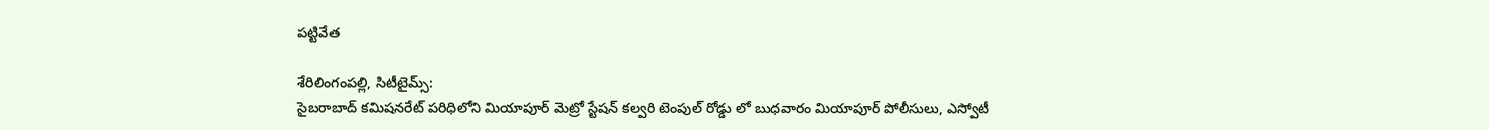పట్టివేత

శేరిలింగంపల్లి, సిటీటైమ్స్:
సైబరాబాద్ కమిషనరేట్ పరిధిలోని మియాపూర్ మెట్రో స్టేషన్ కల్వరి టెంపుల్ రోడ్డు లో బుధవారం మియాపూర్ పోలీసులు, ఎస్వోటీ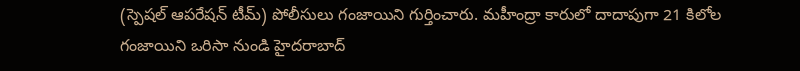(స్పెషల్ ఆపరేషన్ టీమ్) పోలీసులు గంజాయిని గుర్తించారు. మహీంద్రా కారులో దాదాపుగా 21 కిలోల గంజాయిని ఒరిసా నుండి హైదరాబాద్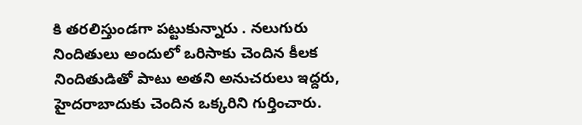కి తరలిస్తుండగా పట్టుకున్నారు . నలుగురు నిందితులు అందులో ఒరిసాకు చెందిన కీలక నిందితుడితో పాటు అతని అనుచరులు ఇద్దరు, హైదరాబాదుకు చెందిన ఒక్కరిని గుర్తించారు.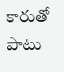కారుతో పాటు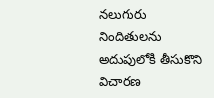నలుగురు నిందితులను అదుపులోకి తీసుకొని విచారణ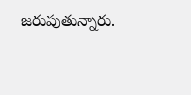జరుపుతున్నారు.